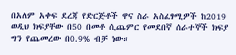በአለም አቀፍ ደረጃ የድርጅቶች ዋና ስራ አስፈፃሚዎች ከ2019 ወዲህ ክፍያቸው በ50 በመቶ ሲጨምር የመደበኛ ሰራተኞች ክፍያ ግን የጨመረው በ0.9% ብቻ ነው።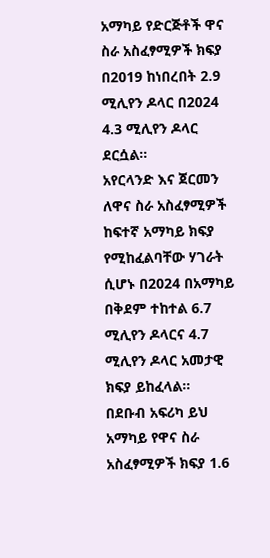አማካይ የድርጅቶች ዋና ስራ አስፈፃሚዎች ክፍያ በ2019 ከነበረበት 2.9 ሚሊየን ዶላር በ2024 4.3 ሚሊየን ዶላር ደርሷል።
አየርላንድ እና ጀርመን ለዋና ስራ አስፈፃሚዎች ከፍተኛ አማካይ ክፍያ የሚከፈልባቸው ሃገራት ሲሆኑ በ2024 በአማካይ በቅደም ተከተል 6.7 ሚሊየን ዶላርና 4.7 ሚሊየን ዶላር አመታዊ ክፍያ ይከፈላል።
በደቡብ አፍሪካ ይህ አማካይ የዋና ስራ አስፈፃሚዎች ክፍያ 1.6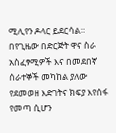ሚሊየን ዶላር ይደርሳል።
በየጊዜው በድርጅት ዋና ስራ አስፈፃሚዎች እና በመደበኛ ሰራተኞች መካከል ያለው የደመወዘ እድገትና ክፍያ እየሰፋ የመጣ ሲሆን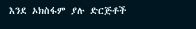እንደ ኦክስፋም ያሉ ድርጅቶች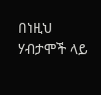በነዚህ ሃብታሞች ላይ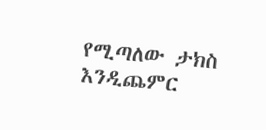የሚጣለው ታክስ እንዲጨምር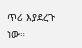ጥሪ እያደረጉ ነው።